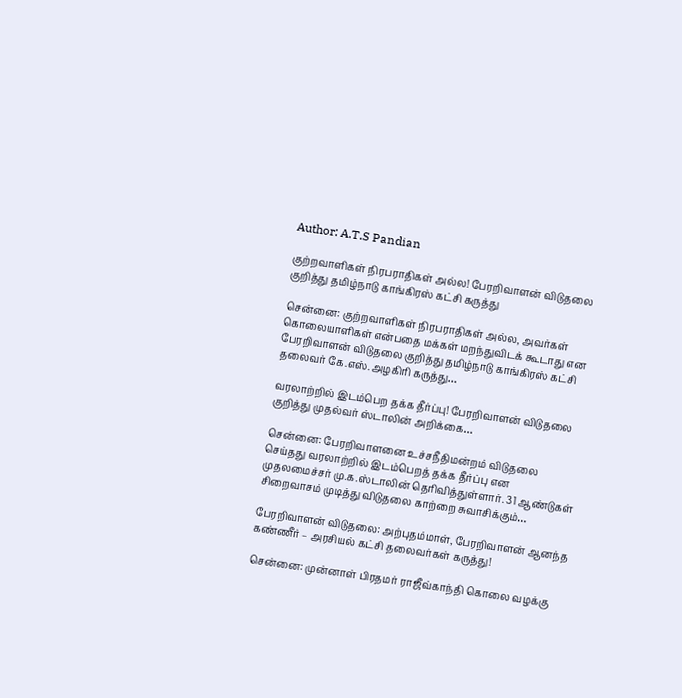Author: A.T.S Pandian

குற்றவாளிகள் நிரபராதிகள் அல்ல! பேரறிவாளன் விடுதலை குறித்து தமிழ்நாடு காங்கிரஸ் கட்சி கருத்து

சென்னை: குற்றவாளிகள் நிரபராதிகள் அல்ல, அவர்கள் கொலையாளிகள் என்பதை மக்கள் மறந்துவிடக் கூடாது என பேரறிவாளன் விடுதலை குறித்து தமிழ்நாடு காங்கிரஸ் கட்சி தலைவர் கே.எஸ்.அழகிரி கருத்து…

வரலாற்றில் இடம்பெற தக்க தீர்ப்பு! பேரறிவாளன் விடுதலை குறித்து முதல்வர் ஸ்டாலின் அறிக்கை…

சென்னை: பேரறிவாளனை உச்சநீதிமன்றம் விடுதலை செய்தது வரலாற்றில் இடம்பெறத் தக்க தீர்ப்பு என முதலமைச்சர் மு.க.ஸ்டாலின் தெரிவித்துள்ளார். 31 ஆண்டுகள் சிறைவாசம் முடித்து விடுதலை காற்றை சுவாசிக்கும்…

பேரறிவாளன் விடுதலை: அற்புதம்மாள், பேரறிவாளன் ஆனந்த கண்ணீர் – அரசியல் கட்சி தலைவர்கள் கருத்து!

சென்னை: முன்னாள் பிரதமர் ராஜீவ்காந்தி கொலை வழக்கு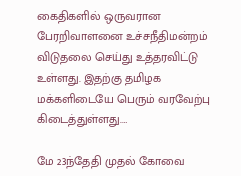கைதிகளில் ஒருவரான பேரறிவாளனை உச்சநீதிமன்றம் விடுதலை செய்து உத்தரவிட்டு உள்ளது. இதற்கு தமிழக மக்களிடையே பெரும் வரவேற்பு கிடைத்துள்ளது.…

மே 23ந்தேதி முதல் கோவை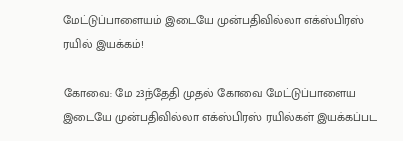மேட்டுப்பாளையம் இடையே முன்பதிவில்லா எக்ஸ்பிரஸ் ரயில் இயக்கம்!

கோவை: மே 23ந்தேதி முதல் கோவை மேட்டுப்பாளைய இடையே முன்பதிவில்லா எக்ஸ்பிரஸ் ரயில்கள் இயக்கப்பட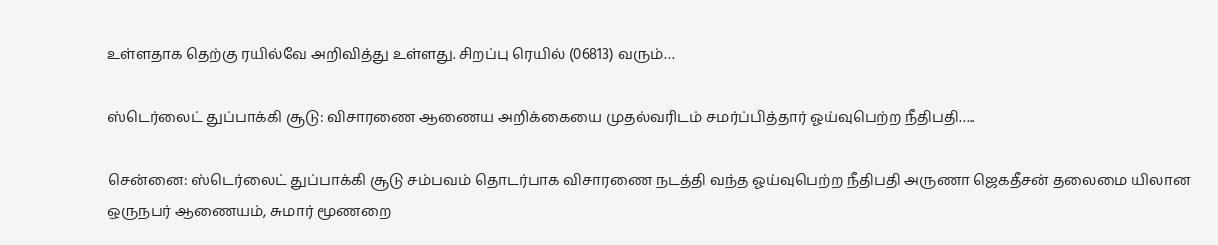உள்ளதாக தெற்கு ரயில்வே அறிவித்து உள்ளது. சிறப்பு ரெயில் (06813) வரும்…

ஸ்டெர்லைட் துப்பாக்கி சூடு: விசாரணை ஆணைய அறிக்கையை முதல்வரிடம் சமர்ப்பித்தார் ஓய்வுபெற்ற நீதிபதி…..

சென்னை: ஸ்டெர்லைட் துப்பாக்கி சூடு சம்பவம் தொடர்பாக விசாரணை நடத்தி வந்த ஓய்வுபெற்ற நீதிபதி அருணா ஜெகதீசன் தலைமை யிலான ஒருநபர் ஆணையம், சுமார் மூணறை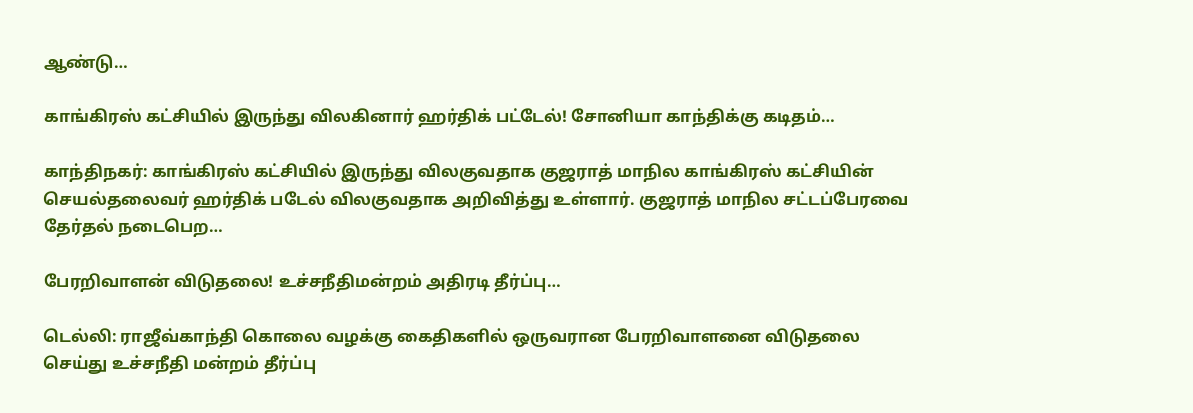ஆண்டு…

காங்கிரஸ் கட்சியில் இருந்து விலகினார் ஹர்திக் பட்டேல்! சோனியா காந்திக்கு கடிதம்…

காந்திநகர்: காங்கிரஸ் கட்சியில் இருந்து விலகுவதாக குஜராத் மாநில காங்கிரஸ் கட்சியின் செயல்தலைவர் ஹர்திக் படேல் விலகுவதாக அறிவித்து உள்ளார். குஜராத் மாநில சட்டப்பேரவை தேர்தல் நடைபெற…

பேரறிவாளன் விடுதலை! உச்சநீதிமன்றம் அதிரடி தீர்ப்பு…

டெல்லி: ராஜீவ்காந்தி கொலை வழக்கு கைதிகளில் ஒருவரான பேரறிவாளனை விடுதலை செய்து உச்சநீதி மன்றம் தீர்ப்பு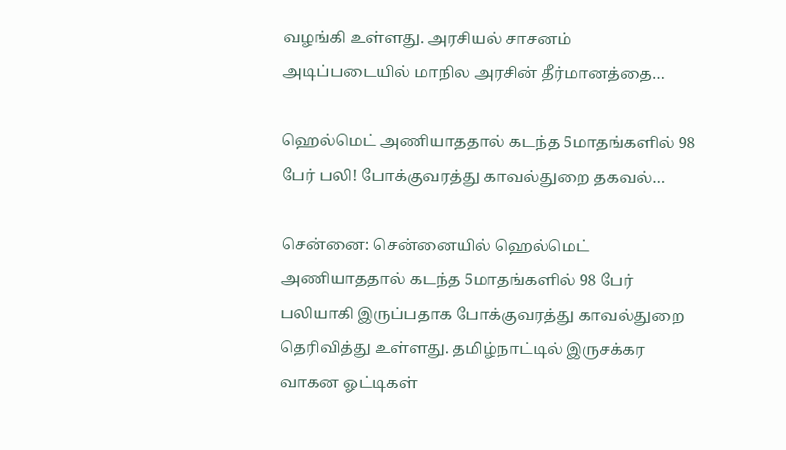வழங்கி உள்ளது. அரசியல் சாசனம் அடிப்படையில் மாநில அரசின் தீர்மானத்தை…

ஹெல்மெட் அணியாததால் கடந்த 5மாதங்களில் 98 பேர் பலி! போக்குவரத்து காவல்துறை தகவல்…

சென்னை: சென்னையில் ஹெல்மெட் அணியாததால் கடந்த 5மாதங்களில் 98 பேர் பலியாகி இருப்பதாக போக்குவரத்து காவல்துறை தெரிவித்து உள்ளது. தமிழ்நாட்டில் இருசக்கர வாகன ஓட்டிகள்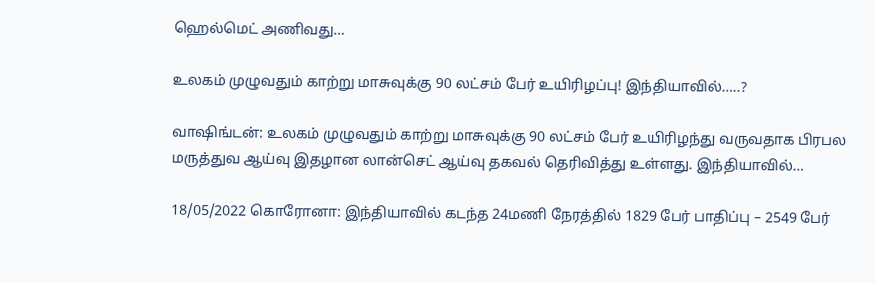ஹெல்மெட் அணிவது…

உலகம் முழுவதும் காற்று மாசுவுக்கு 90 லட்சம் பேர் உயிரிழப்பு! இந்தியாவில்…..?

வாஷிங்டன்: உலகம் முழுவதும் காற்று மாசுவுக்கு 90 லட்சம் பேர் உயிரிழந்து வருவதாக பிரபல மருத்துவ ஆய்வு இதழான லான்செட் ஆய்வு தகவல் தெரிவித்து உள்ளது. இந்தியாவில்…

18/05/2022 கொரோனா: இந்தியாவில் கடந்த 24மணி நேரத்தில் 1829 பேர் பாதிப்பு – 2549 பேர்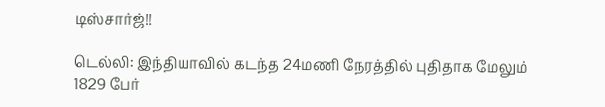டிஸ்சார்ஜ்!!

டெல்லி: இந்தியாவில் கடந்த 24மணி நேரத்தில் புதிதாக மேலும் 1829 பேர்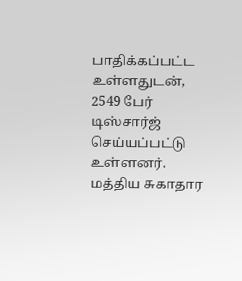பாதிக்கப்பட்ட உள்ளதுடன், 2549 பேர் டிஸ்சார்ஜ் செய்யப்பட்டு உள்ளனர். மத்திய சுகாதார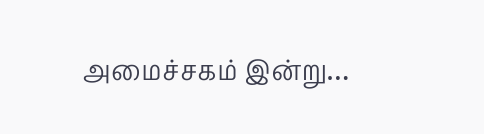அமைச்சகம் இன்று…